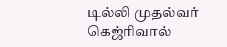டில்லி முதல்வர் கெஜ்ரிவால்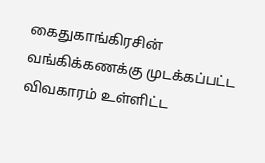கைதுகாங்கிரசின் வங்கிக்கணக்கு முடக்கப்பட்ட விவகாரம் உள்ளிட்ட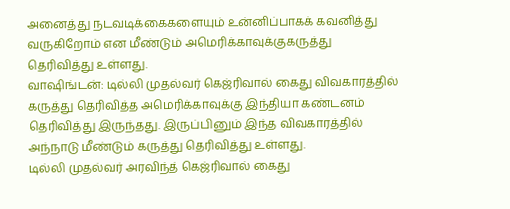அனைத்து நடவடிக்கைகளையும் உன்னிப்பாகக் கவனித்து வருகிறோம் என மீண்டும் அமெரிக்காவுக்குகருத்து தெரிவித்து உள்ளது.
வாஷிங்டன்: டில்லி முதல்வர் கெஜ்ரிவால் கைது விவகாரத்தில் கருத்து தெரிவித்த அமெரிக்காவுக்கு இந்தியா கண்டனம் தெரிவித்து இருந்தது. இருப்பினும் இந்த விவகாரத்தில் அந்நாடு மீண்டும் கருத்து தெரிவித்து உள்ளது.
டில்லி முதல்வர் அரவிந்த் கெஜ்ரிவால் கைது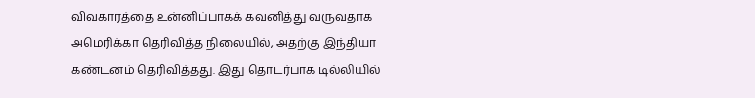விவகாரத்தை உன்னிப்பாகக் கவனித்து வருவதாக அமெரிக்கா தெரிவித்த நிலையில், அதற்கு இந்தியா கண்டனம் தெரிவித்தது. இது தொடர்பாக டில்லியில்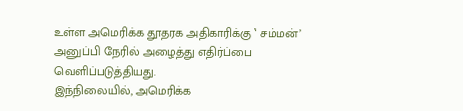உள்ள அமெரிக்க தூதரக அதிகாரிக்கு ‛ சம்மன்’ அனுப்பி நேரில் அழைத்து எதிர்ப்பை வெளிப்படுத்தியது.
இந்நிலையில், அமெரிக்க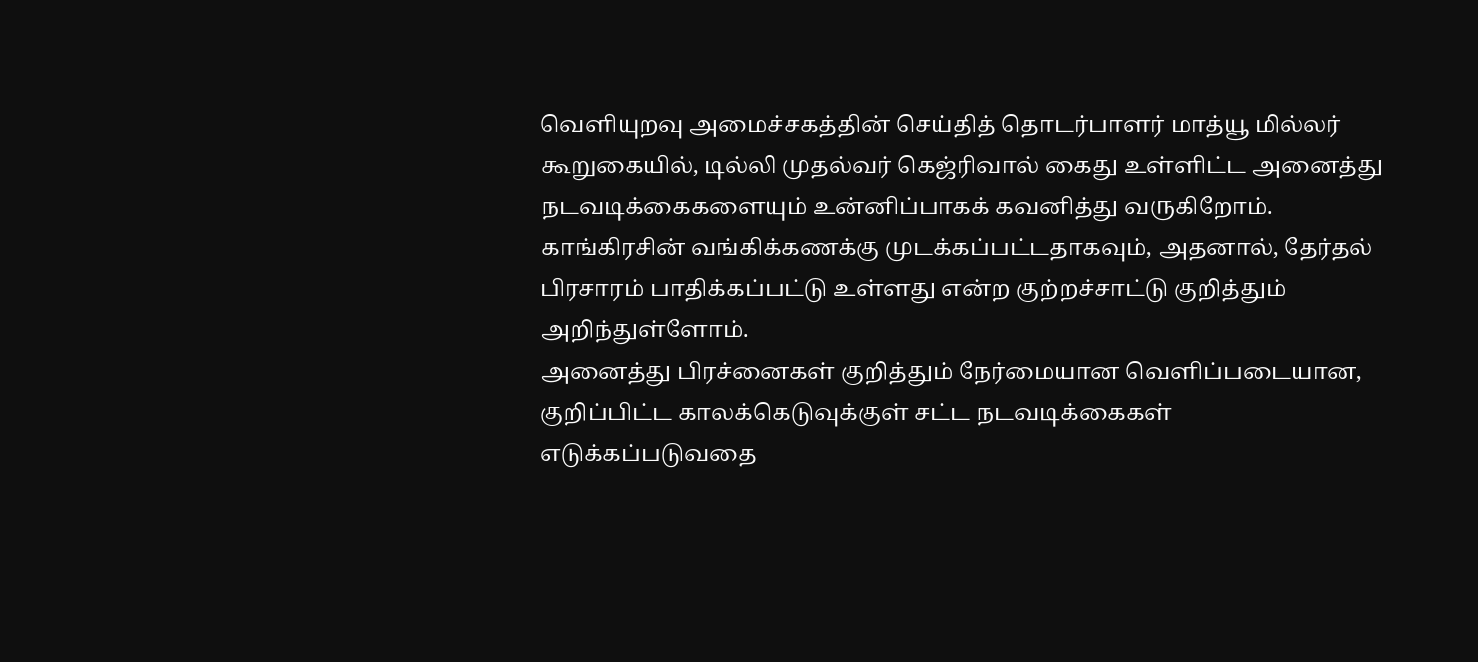வெளியுறவு அமைச்சகத்தின் செய்தித் தொடர்பாளர் மாத்யூ மில்லர் கூறுகையில், டில்லி முதல்வர் கெஜ்ரிவால் கைது உள்ளிட்ட அனைத்து நடவடிக்கைகளையும் உன்னிப்பாகக் கவனித்து வருகிறோம். காங்கிரசின் வங்கிக்கணக்கு முடக்கப்பட்டதாகவும், அதனால், தேர்தல் பிரசாரம் பாதிக்கப்பட்டு உள்ளது என்ற குற்றச்சாட்டு குறித்தும் அறிந்துள்ளோம்.
அனைத்து பிரச்னைகள் குறித்தும் நேர்மையான வெளிப்படையான, குறிப்பிட்ட காலக்கெடுவுக்குள் சட்ட நடவடிக்கைகள் எடுக்கப்படுவதை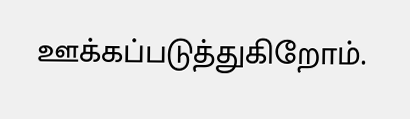ஊக்கப்படுத்துகிறோம்.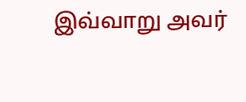இவ்வாறு அவர்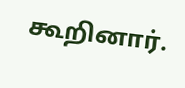கூறினார்.